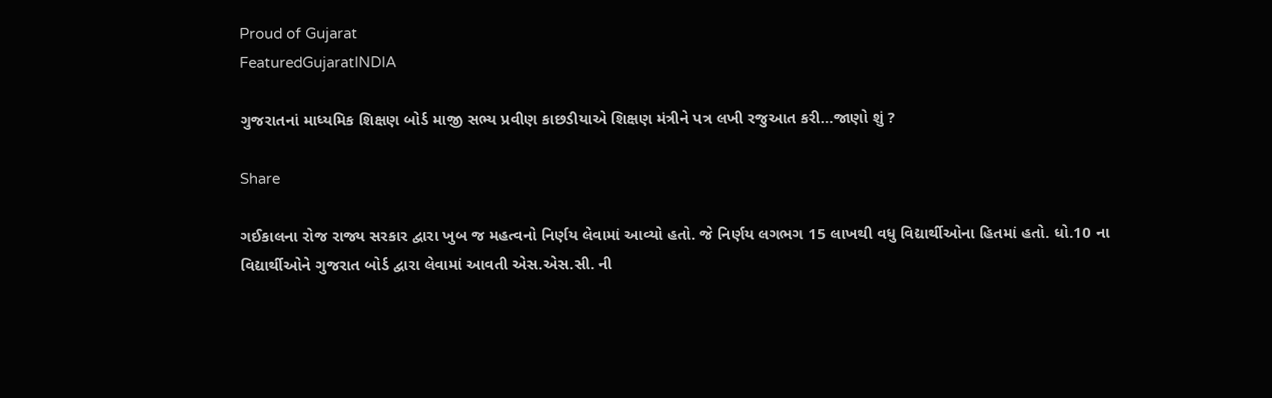Proud of Gujarat
FeaturedGujaratINDIA

ગુજરાતનાં માધ્યમિક શિક્ષણ બોર્ડ માજી સભ્ય પ્રવીણ કાછડીયાએ શિક્ષણ મંત્રીને પત્ર લખી રજુઆત કરી…જાણો શું ?

Share

ગઈકાલના રોજ રાજ્ય સરકાર દ્વારા ખુબ જ મહત્વનો નિર્ણય લેવામાં આવ્યો હતો. જે નિર્ણય લગભગ 15 લાખથી વધુ વિદ્યાર્થીઓના હિતમાં હતો. ધો.10 ના વિદ્યાર્થીઓને ગુજરાત બોર્ડ દ્વારા લેવામાં આવતી એસ.એસ.સી. ની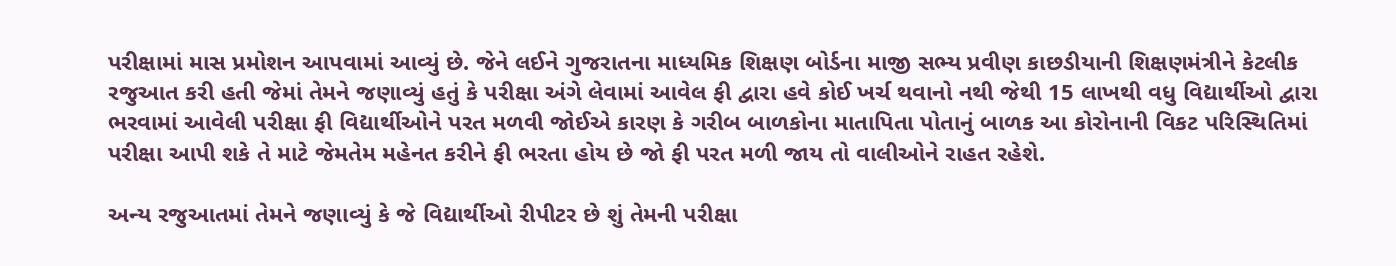પરીક્ષામાં માસ પ્રમોશન આપવામાં આવ્યું છે. જેને લઈને ગુજરાતના માધ્યમિક શિક્ષણ બોર્ડના માજી સભ્ય પ્રવીણ કાછડીયાની શિક્ષણમંત્રીને કેટલીક રજુઆત કરી હતી જેમાં તેમને જણાવ્યું હતું કે પરીક્ષા અંગે લેવામાં આવેલ ફી દ્વારા હવે કોઈ ખર્ચ થવાનો નથી જેથી 15 લાખથી વધુ વિદ્યાર્થીઓ દ્વારા ભરવામાં આવેલી પરીક્ષા ફી વિદ્યાર્થીઓને પરત મળવી જોઈએ કારણ કે ગરીબ બાળકોના માતાપિતા પોતાનું બાળક આ કોરોનાની વિકટ પરિસ્થિતિમાં પરીક્ષા આપી શકે તે માટે જેમતેમ મહેનત કરીને ફી ભરતા હોય છે જો ફી પરત મળી જાય તો વાલીઓને રાહત રહેશે.

અન્ય રજુઆતમાં તેમને જણાવ્યું કે જે વિદ્યાર્થીઓ રીપીટર છે શું તેમની પરીક્ષા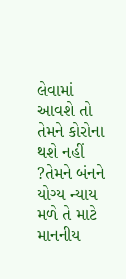લેવામાં આવશે તો તેમને કોરોના થશે નહીં ?તેમને બંનને યોગ્ય ન્યાય મળે તે માટે માનનીય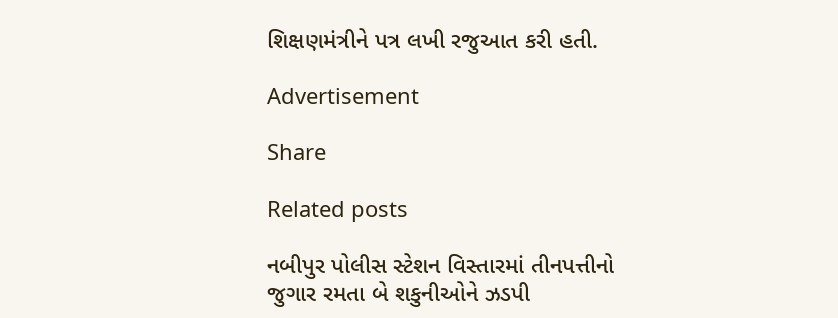શિક્ષણમંત્રીને પત્ર લખી રજુઆત કરી હતી.

Advertisement

Share

Related posts

નબીપુર પોલીસ સ્ટેશન વિસ્તારમાં તીનપત્તીનો જુગાર રમતા બે શકુનીઓને ઝડપી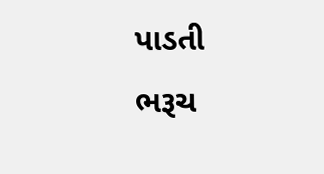પાડતી ભરૂચ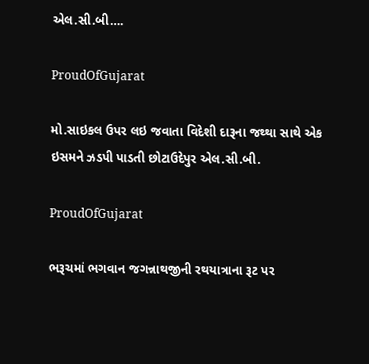એલ.સી.બી….

ProudOfGujarat

મો.સાઇકલ ઉપર લઇ જવાતા વિદેશી દારૂના જથ્થા સાથે એક ઇસમને ઝડપી પાડતી છોટાઉદેપુર એલ.સી.બી.

ProudOfGujarat

ભરૂચમાં ભગવાન જગન્નાથજીની રથયાત્રાના રૂટ પર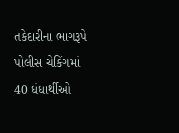તકેદારીના ભાગરૂપે પોલીસ ચેકિંગમાં 40 ધંધાર્થીઓ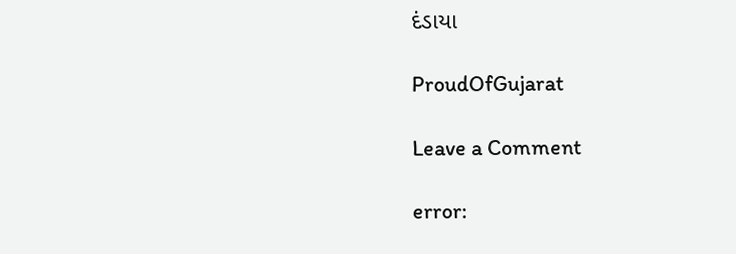દંડાયા

ProudOfGujarat

Leave a Comment

error: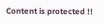Content is protected !!